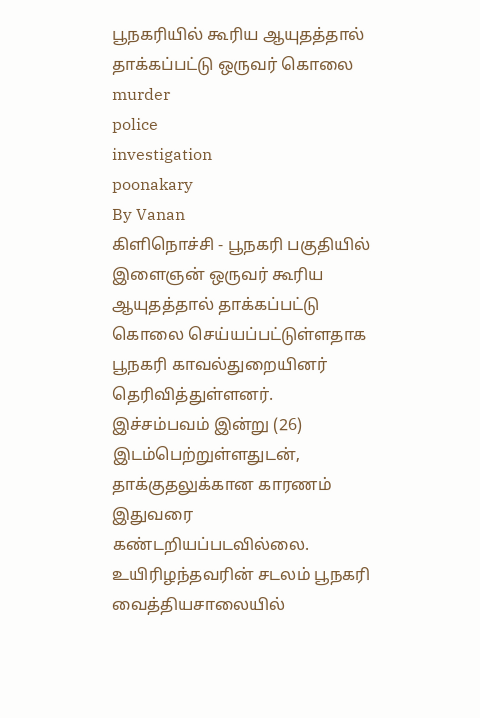பூநகரியில் கூரிய ஆயுதத்தால் தாக்கப்பட்டு ஒருவர் கொலை
murder
police
investigation
poonakary
By Vanan
கிளிநொச்சி - பூநகரி பகுதியில் இளைஞன் ஒருவர் கூரிய ஆயுதத்தால் தாக்கப்பட்டு கொலை செய்யப்பட்டுள்ளதாக பூநகரி காவல்துறையினர் தெரிவித்துள்ளனர்.
இச்சம்பவம் இன்று (26) இடம்பெற்றுள்ளதுடன், தாக்குதலுக்கான காரணம் இதுவரை கண்டறியப்படவில்லை.
உயிரிழந்தவரின் சடலம் பூநகரி வைத்தியசாலையில்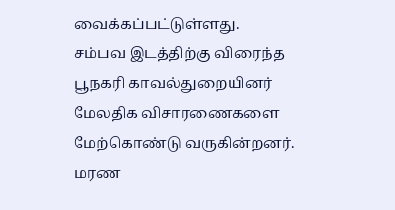வைக்கப்பட்டுள்ளது.
சம்பவ இடத்திற்கு விரைந்த பூநகரி காவல்துறையினர் மேலதிக விசாரணைகளை மேற்கொண்டு வருகின்றனர்.
மரண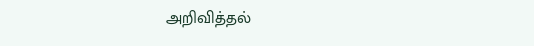அறிவித்தல்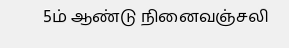5ம் ஆண்டு நினைவஞ்சலி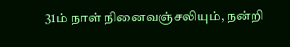31ம் நாள் நினைவஞ்சலியும், நன்றி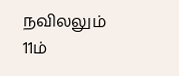நவிலலும்
11ம்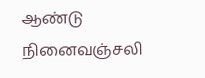ஆண்டு நினைவஞ்சலி